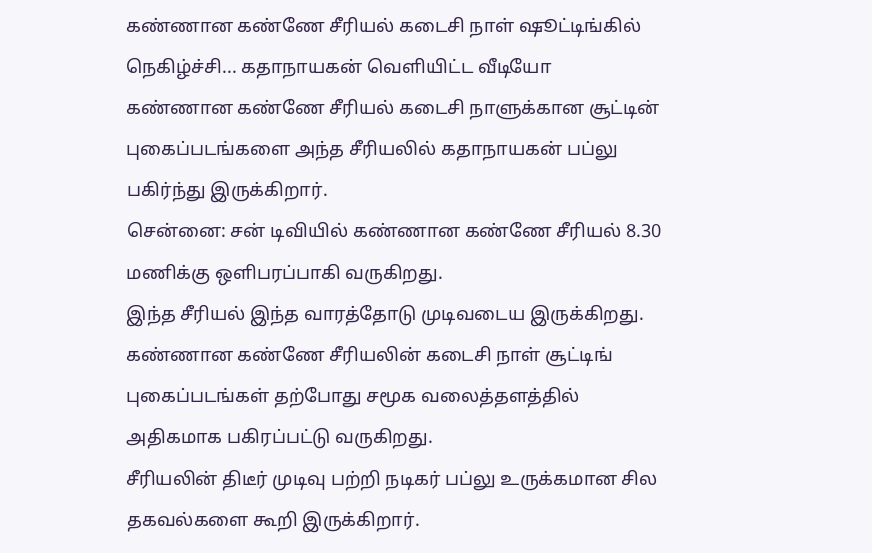கண்ணான கண்ணே சீரியல் கடைசி நாள் ஷூட்டிங்கில் நெகிழ்ச்சி... கதாநாயகன் வெளியிட்ட வீடியோ
கண்ணான கண்ணே சீரியல் கடைசி நாளுக்கான சூட்டின் புகைப்படங்களை அந்த சீரியலில் கதாநாயகன் பப்லு பகிர்ந்து இருக்கிறார்.
சென்னை: சன் டிவியில் கண்ணான கண்ணே சீரியல் 8.30 மணிக்கு ஒளிபரப்பாகி வருகிறது.
இந்த சீரியல் இந்த வாரத்தோடு முடிவடைய இருக்கிறது.
கண்ணான கண்ணே சீரியலின் கடைசி நாள் சூட்டிங் புகைப்படங்கள் தற்போது சமூக வலைத்தளத்தில் அதிகமாக பகிரப்பட்டு வருகிறது.
சீரியலின் திடீர் முடிவு பற்றி நடிகர் பப்லு உருக்கமான சில தகவல்களை கூறி இருக்கிறார்.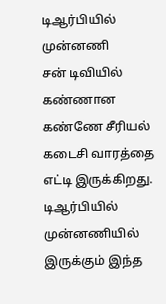டிஆர்பியில் முன்னணி
சன் டிவியில் கண்ணான கண்ணே சீரியல் கடைசி வாரத்தை எட்டி இருக்கிறது. டிஆர்பியில் முன்னணியில் இருக்கும் இந்த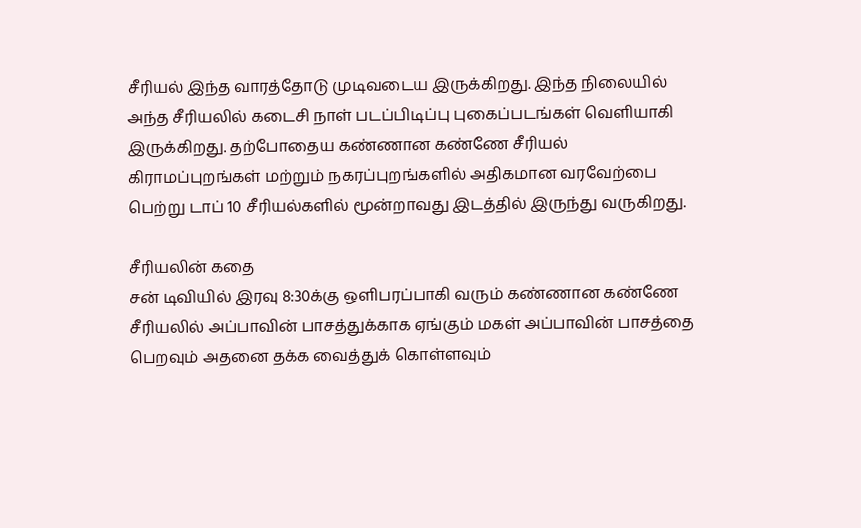சீரியல் இந்த வாரத்தோடு முடிவடைய இருக்கிறது. இந்த நிலையில் அந்த சீரியலில் கடைசி நாள் படப்பிடிப்பு புகைப்படங்கள் வெளியாகி இருக்கிறது. தற்போதைய கண்ணான கண்ணே சீரியல் கிராமப்புறங்கள் மற்றும் நகரப்புறங்களில் அதிகமான வரவேற்பை பெற்று டாப் 10 சீரியல்களில் மூன்றாவது இடத்தில் இருந்து வருகிறது.

சீரியலின் கதை
சன் டிவியில் இரவு 8:30க்கு ஒளிபரப்பாகி வரும் கண்ணான கண்ணே சீரியலில் அப்பாவின் பாசத்துக்காக ஏங்கும் மகள் அப்பாவின் பாசத்தை பெறவும் அதனை தக்க வைத்துக் கொள்ளவும்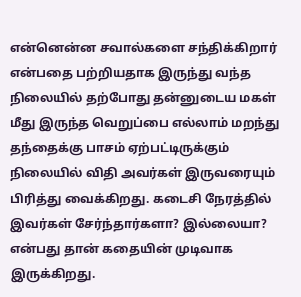என்னென்ன சவால்களை சந்திக்கிறார் என்பதை பற்றியதாக இருந்து வந்த நிலையில் தற்போது தன்னுடைய மகள் மீது இருந்த வெறுப்பை எல்லாம் மறந்து தந்தைக்கு பாசம் ஏற்பட்டிருக்கும் நிலையில் விதி அவர்கள் இருவரையும் பிரித்து வைக்கிறது. கடைசி நேரத்தில் இவர்கள் சேர்ந்தார்களா? இல்லையா? என்பது தான் கதையின் முடிவாக இருக்கிறது.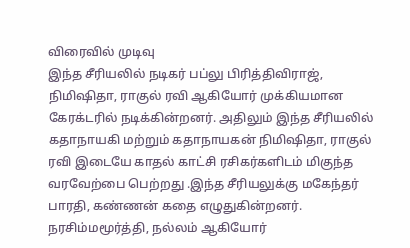விரைவில் முடிவு
இந்த சீரியலில் நடிகர் பப்லு பிரித்திவிராஜ், நிமிஷிதா, ராகுல் ரவி ஆகியோர் முக்கியமான கேரக்டரில் நடிக்கின்றனர். அதிலும் இந்த சீரியலில் கதாநாயகி மற்றும் கதாநாயகன் நிமிஷிதா, ராகுல் ரவி இடையே காதல் காட்சி ரசிகர்களிடம் மிகுந்த வரவேற்பை பெற்றது .இந்த சீரியலுக்கு மகேந்தர் பாரதி, கண்ணன் கதை எழுதுகின்றனர். நரசிம்மமூர்த்தி, நல்லம் ஆகியோர்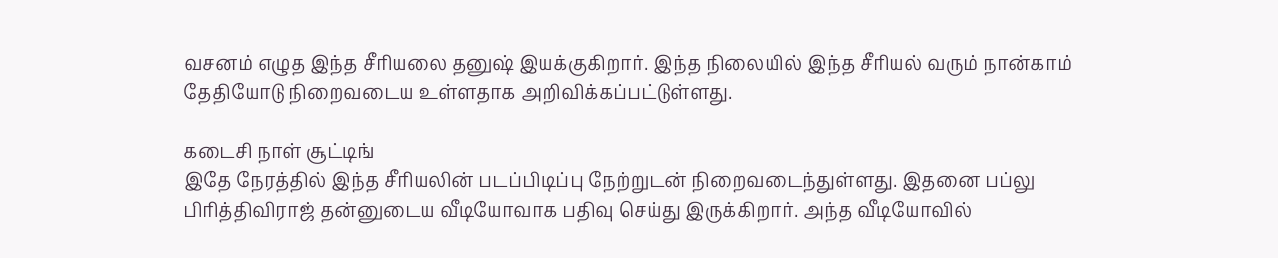வசனம் எழுத இந்த சீரியலை தனுஷ் இயக்குகிறார். இந்த நிலையில் இந்த சீரியல் வரும் நான்காம் தேதியோடு நிறைவடைய உள்ளதாக அறிவிக்கப்பட்டுள்ளது.

கடைசி நாள் சூட்டிங்
இதே நேரத்தில் இந்த சீரியலின் படப்பிடிப்பு நேற்றுடன் நிறைவடைந்துள்ளது. இதனை பப்லு பிரித்திவிராஜ் தன்னுடைய வீடியோவாக பதிவு செய்து இருக்கிறார். அந்த வீடியோவில்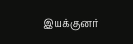இயக்குனர்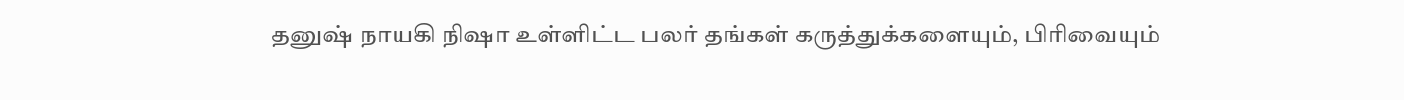தனுஷ் நாயகி நிஷா உள்ளிட்ட பலர் தங்கள் கருத்துக்களையும், பிரிவையும்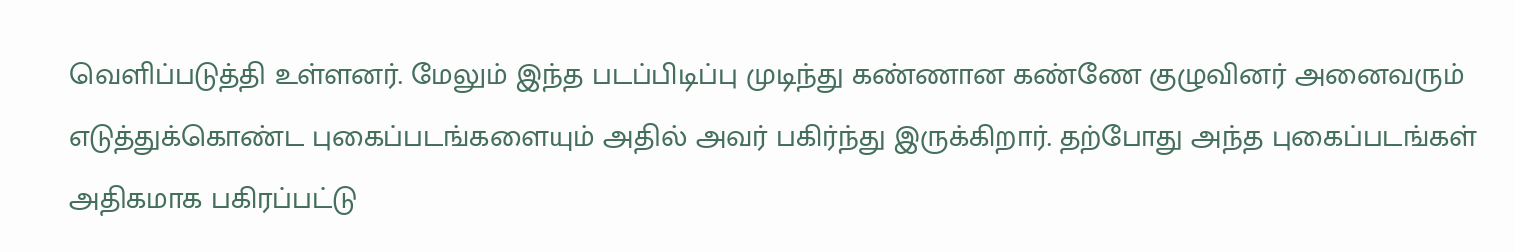வெளிப்படுத்தி உள்ளனர். மேலும் இந்த படப்பிடிப்பு முடிந்து கண்ணான கண்ணே குழுவினர் அனைவரும் எடுத்துக்கொண்ட புகைப்படங்களையும் அதில் அவர் பகிர்ந்து இருக்கிறார். தற்போது அந்த புகைப்படங்கள் அதிகமாக பகிரப்பட்டு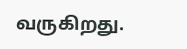வருகிறது.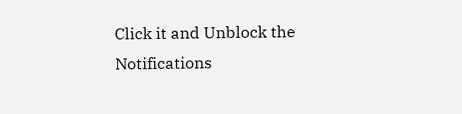Click it and Unblock the Notifications